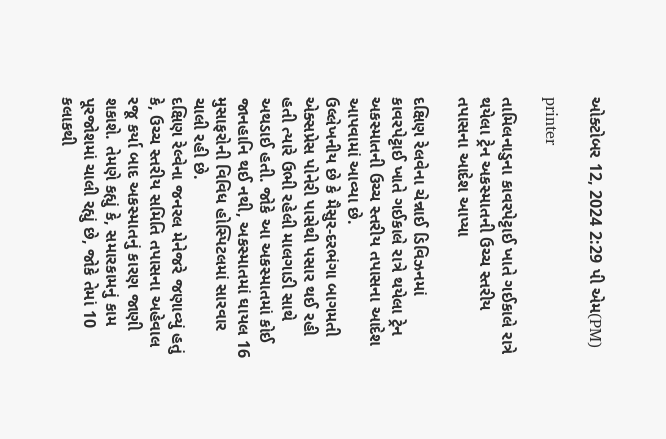ઓક્ટોબર 12, 2024 2:29 પી એમ(PM)

printer

તામિલનાડુના કાવરપેટ્ટાઈ ખાતે ગઈકાલે રાત્રે થયેલા ટ્રેન અકસ્માતની ઉચ્ચ સ્તરીય તપાસના આદેશ આપ્યા

દક્ષિણ રેલવેના ચેન્નાઈ ડિવિઝનમાં કાવરપેટ્ટાઈ ખાતે ગઈકાલે રાત્રે થયેલા ટ્રેન અકસ્માતની ઉચ્ચ સ્તરીય તપાસના આદેશ આપવામાં આવ્યા છે.
ઉલ્લેખનીય છે કે મૈસુર-દરભંગા બાગમતી એક્સપ્રેસ પોનેરી પાસેથી પસાર થઈ રહી હતી ત્યારે ઉભી રહેલી માલગાડી સાથે અથડાઈ હતી. જોકે આ અકસ્માતમાં કોઈ જાનહાનિ થઈ નથી, અકસ્માતમાં ઘાયલ 16 મુસાફરોની વિવિધ હોસ્પિટલમાં સારવાર ચાલી રહી છે.
દક્ષિણ રેલ્વેના જનરલ મેનેજરે જણાવ્યું હતું કે, ઉચ્ચ સ્તરીય સમિતિ તપાસના અહેવાલ રજૂ કર્યા બાદ અકસ્માતનું કારણ જાણી શકાશે. તેમણે કહ્યું કે, સમારકામનું કામ પૂરજોશમાં ચાલી રહ્યું છે, જોકે તેમાં 10 કલાકથી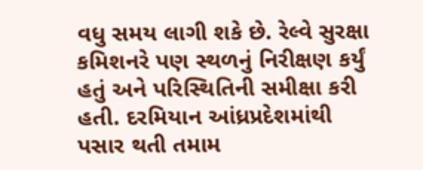વધુ સમય લાગી શકે છે. રેલ્વે સુરક્ષા કમિશનરે પણ સ્થળનું નિરીક્ષણ કર્યું હતું અને પરિસ્થિતિની સમીક્ષા કરી હતી. દરમિયાન આંધ્રપ્રદેશમાંથી પસાર થતી તમામ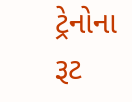ટ્રેનોના રૂટ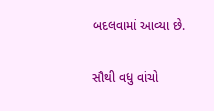બદલવામાં આવ્યા છે.

સૌથી વધુ વાંચો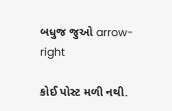બધુજ જુઓ arrow-right

કોઈ પોસ્ટ મળી નથી.